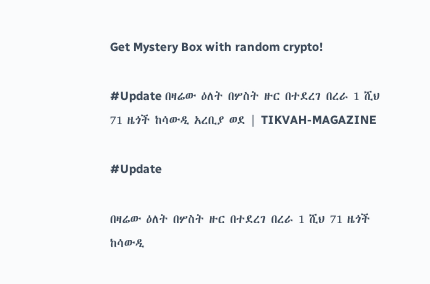Get Mystery Box with random crypto!

#Update በዛሬው ዕለት በሦስት ዙር በተደረገ በረራ 1 ሺህ 71 ዜጎች ከሳውዲ አረቢያ ወደ | TIKVAH-MAGAZINE

#Update

በዛሬው ዕለት በሦስት ዙር በተደረገ በረራ 1 ሺህ 71 ዜጎች ከሳውዲ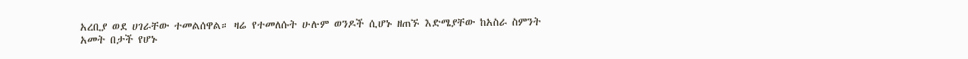አረቢያ ወደ ሀገራቸው ተመልሰዋል። ዛሬ የተመለሱት ሁሉም ወንዶች ሲሆኑ ዘጠኙ እድሜያቸው ከአስራ ስምንት አመት በታች የሆኑ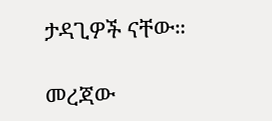ታዳጊዎች ናቸው።

መረጃው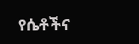የሴቶችና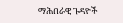ማሕበራዊ ጉዳዮች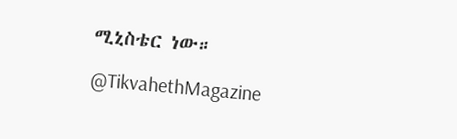ሚኒስቴር ነው።

@TikvahethMagazine